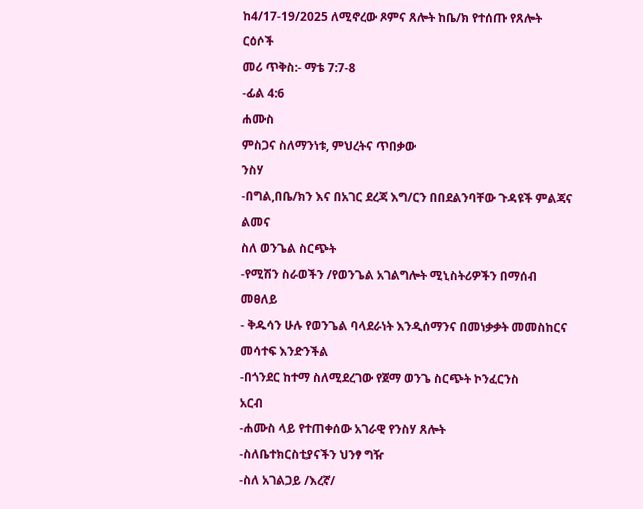ከ4/17-19/2025 ለሚኖረው ጾምና ጸሎት ከቤ/ክ የተሰጡ የጸሎት ርዕሶች
መሪ ጥቅስ:- ማቴ 7:7-8
-ፊል 4:6
ሐሙስ
ምስጋና ስለማንነቱ, ምህረትና ጥበቃው
ንስሃ
-በግል,በቤ/ክን እና በአገር ደረጃ እግ/ርን በበደልንባቸው ጉዳዩች ምልጃና ልመና
ስለ ወንጌል ስርጭት
-የሚሽን ስራወችን /የወንጌል አገልግሎት ሚኒስትሪዎችን በማሰብ መፀለይ
- ቅዱሳን ሁሉ የወንጌል ባላደራነት እንዲሰማንና በመነቃቃት መመስከርና መሳተፍ እንድንችል
-በጎንደር ከተማ ስለሚደረገው የጀማ ወንጌ ስርጭት ኮንፈርንስ
አርብ
-ሐሙስ ላይ የተጠቀሰው አገራዊ የንስሃ ጸሎት
-ስለቤተክርስቲያናችን ህንፃ ግዥ
-ስለ አገልጋይ /እረኛ/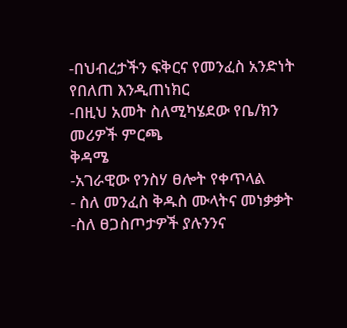-በህብረታችን ፍቅርና የመንፈስ አንድነት የበለጠ እንዲጠነክር
-በዚህ አመት ስለሚካሄደው የቤ/ክን መሪዎች ምርጫ
ቅዳሜ
-አገራዊው የንስሃ ፀሎት የቀጥላል
- ስለ መንፈስ ቅዱስ ሙላትና መነቃቃት
-ስለ ፀጋስጦታዎች ያሉንንና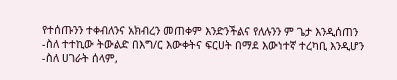የተሰጡንን ተቀብለንና አክብረን መጠቀም እንድንችልና የለሉንን ም ጌታ እንዲሰጠን
-ስለ ተተኪው ትውልድ በእግ/ር እውቀትና ፍርሀት በማደ እውነተኛ ተረካቢ እንዲሆን
-ስለ ሀገራት ሰላም,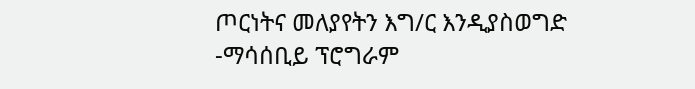ጦርነትና መለያየትን እግ/ር እንዲያስወግድ
-ማሳሰቢይ ፕሮግራም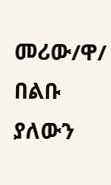መሪው/ዋ/ በልቡ ያለውን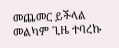መጨመር ይችላል
መልካም ጊዜ ተባረኩ